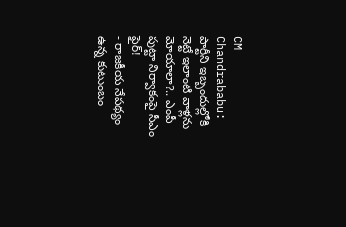CM Chandrababu: పార్టీని ఇబ్బందుల్లోకి నెట్టే ఇలాంటి వాళ్లను మోయాలా?.. ఎంపీ పుట్టా నిర్వాకంపై సీఎం ఫైర్!
- రాజకీయ నేపథ్యం ఉన్న కుటుంబం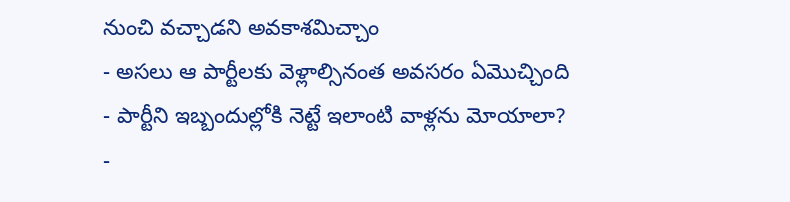నుంచి వచ్చాడని అవకాశమిచ్చాం
- అసలు ఆ పార్టీలకు వెళ్లాల్సినంత అవసరం ఏమొచ్చింది
- పార్టీని ఇబ్బందుల్లోకి నెట్టే ఇలాంటి వాళ్లను మోయాలా?
-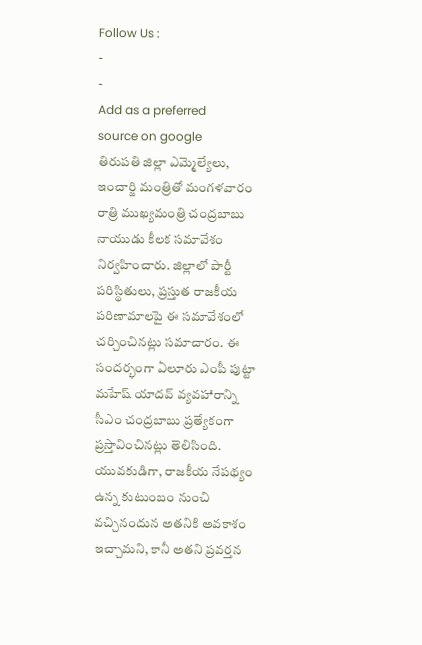Follow Us :
-
-
Add as a preferred
source on google
తిరుపతి జిల్లా ఎమ్మెల్యేలు, ఇంచార్జి మంత్రితో మంగళవారం రాత్రి ముఖ్యమంత్రి చంద్రబాబు నాయుడు కీలక సమావేశం నిర్వహించారు. జిల్లాలో పార్టీ పరిస్థితులు, ప్రస్తుత రాజకీయ పరిణామాలపై ఈ సమావేశంలో చర్చించినట్లు సమాచారం. ఈ సందర్భంగా ఏలూరు ఎంపీ పుట్టా మహేష్ యాదవ్ వ్యవహారాన్ని సీఎం చంద్రబాబు ప్రత్యేకంగా ప్రస్తావించినట్లు తెలిసింది. యువకుడిగా, రాజకీయ నేపథ్యం ఉన్న కుటుంబం నుంచి వచ్చినందున అతనికి అవకాశం ఇచ్చామని, కానీ అతని ప్రవర్తన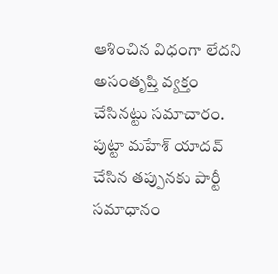ఆశించిన విధంగా లేదని అసంతృప్తి వ్యక్తం చేసినట్టు సమాచారం.
పుట్టా మహేశ్ యాదవ్ చేసిన తప్పునకు పార్టీ సమాధానం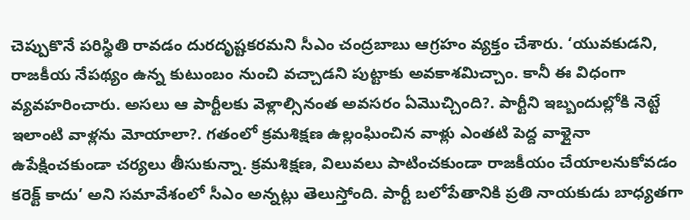చెప్పుకొనే పరిస్థితి రావడం దురదృష్టకరమని సీఎం చంద్రబాబు ఆగ్రహం వ్యక్తం చేశారు. ‘యువకుడని, రాజకీయ నేపథ్యం ఉన్న కుటుంబం నుంచి వచ్చాడని పుట్టాకు అవకాశమిచ్చాం. కానీ ఈ విధంగా వ్యవహరించారు. అసలు ఆ పార్టీలకు వెళ్లాల్సినంత అవసరం ఏమొచ్చింది?. పార్టీని ఇబ్బందుల్లోకి నెట్టే ఇలాంటి వాళ్లను మోయాలా?. గతంలో క్రమశిక్షణ ఉల్లంఘించిన వాళ్లు ఎంతటి పెద్ద వాళ్లైనా ఉపేక్షించకుండా చర్యలు తీసుకున్నా. క్రమశిక్షణ, విలువలు పాటించకుండా రాజకీయం చేయాలనుకోవడం కరెక్ట్ కాదు’ అని సమావేశంలో సీఎం అన్నట్లు తెలుస్తోంది. పార్టీ బలోపేతానికి ప్రతి నాయకుడు బాధ్యతగా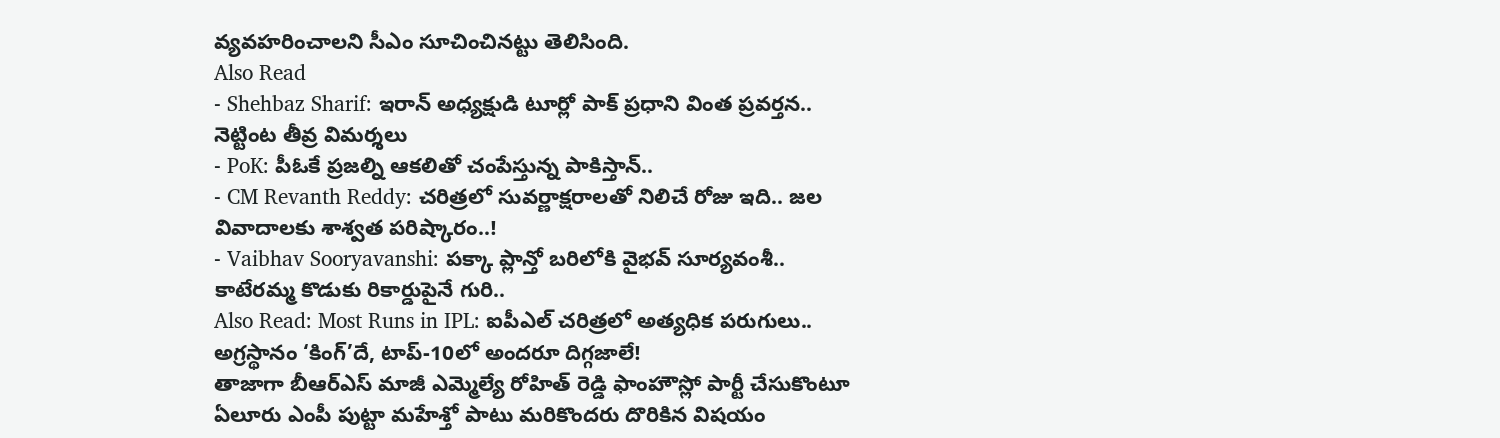వ్యవహరించాలని సీఎం సూచించినట్టు తెలిసింది.
Also Read
- Shehbaz Sharif: ఇరాన్ అధ్యక్షుడి టూర్లో పాక్ ప్రధాని వింత ప్రవర్తన.. నెట్టింట తీవ్ర విమర్శలు
- PoK: పీఓకే ప్రజల్ని ఆకలితో చంపేస్తున్న పాకిస్తాన్..
- CM Revanth Reddy: చరిత్రలో సువర్ణాక్షరాలతో నిలిచే రోజు ఇది.. జల వివాదాలకు శాశ్వత పరిష్కారం..!
- Vaibhav Sooryavanshi: పక్కా ప్లాన్తో బరిలోకి వైభవ్ సూర్యవంశీ.. కాటేరమ్మ కొడుకు రికార్డుపైనే గురి..
Also Read: Most Runs in IPL: ఐపీఎల్ చరిత్రలో అత్యధిక పరుగులు.. అగ్రస్థానం ‘కింగ్’దే, టాప్-10లో అందరూ దిగ్గజాలే!
తాజాగా బీఆర్ఎస్ మాజీ ఎమ్మెల్యే రోహిత్ రెడ్డి ఫాంహౌస్లో పార్టీ చేసుకొంటూ ఏలూరు ఎంపీ పుట్టా మహేశ్తో పాటు మరికొందరు దొరికిన విషయం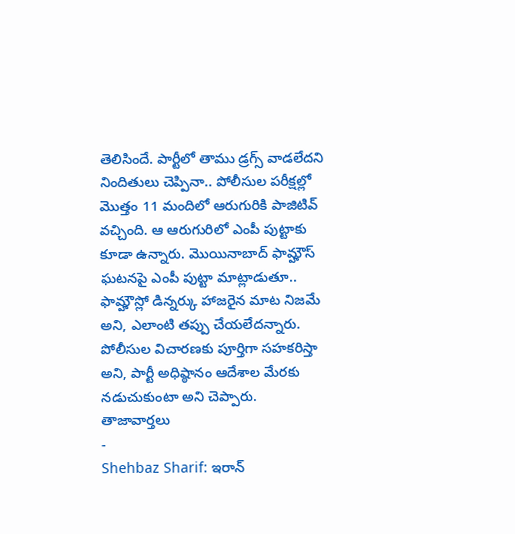తెలిసిందే. పార్టీలో తాము డ్రగ్స్ వాడలేదని నిందితులు చెప్పినా.. పోలీసుల పరీక్షల్లో మొత్తం 11 మందిలో ఆరుగురికి పాజిటివ్ వచ్చింది. ఆ ఆరుగురిలో ఎంపీ పుట్టాకు కూడా ఉన్నారు. మొయినాబాద్ ఫామ్హౌస్ ఘటనపై ఎంపీ పుట్టా మాట్లాడుతూ.. ఫామ్హౌస్లో డిన్నర్కు హాజరైన మాట నిజమే అని, ఎలాంటి తప్పు చేయలేదన్నారు. పోలీసుల విచారణకు పూర్తిగా సహకరిస్తా అని, పార్టీ అధిష్ఠానం ఆదేశాల మేరకు నడుచుకుంటా అని చెప్పారు.
తాజావార్తలు
-
Shehbaz Sharif: ఇరాన్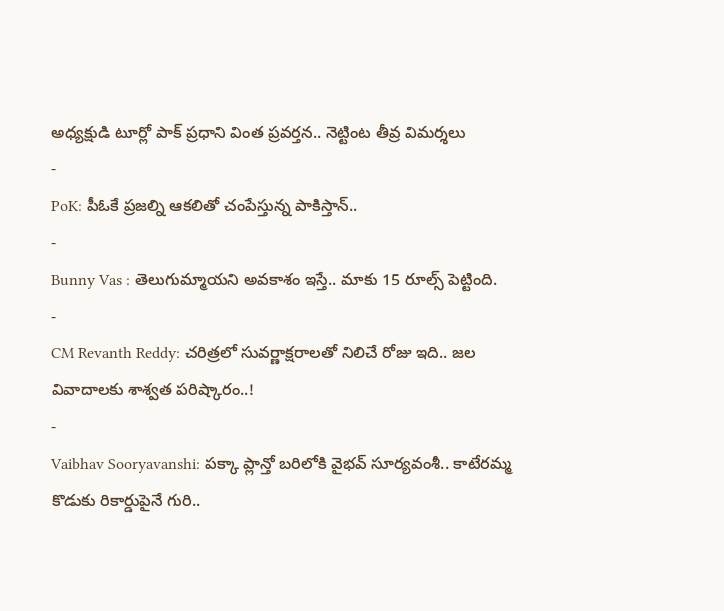అధ్యక్షుడి టూర్లో పాక్ ప్రధాని వింత ప్రవర్తన.. నెట్టింట తీవ్ర విమర్శలు
-
PoK: పీఓకే ప్రజల్ని ఆకలితో చంపేస్తున్న పాకిస్తాన్..
-
Bunny Vas : తెలుగుమ్మాయని అవకాశం ఇస్తే.. మాకు 15 రూల్స్ పెట్టింది.
-
CM Revanth Reddy: చరిత్రలో సువర్ణాక్షరాలతో నిలిచే రోజు ఇది.. జల వివాదాలకు శాశ్వత పరిష్కారం..!
-
Vaibhav Sooryavanshi: పక్కా ప్లాన్తో బరిలోకి వైభవ్ సూర్యవంశీ.. కాటేరమ్మ కొడుకు రికార్డుపైనే గురి..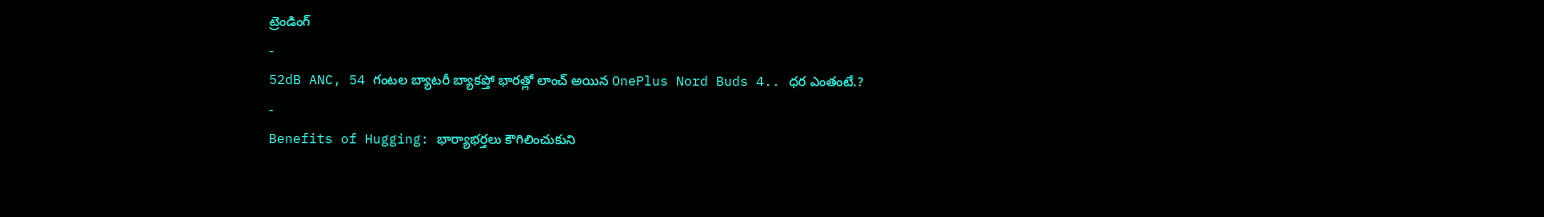ట్రెండింగ్
-
52dB ANC, 54 గంటల బ్యాటరీ బ్యాకప్తో భారత్లో లాంచ్ అయిన OnePlus Nord Buds 4.. ధర ఎంతంటే.?
-
Benefits of Hugging: భార్యాభర్తలు కౌగిలించుకుని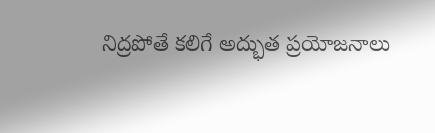నిద్రపోతే కలిగే అద్భుత ప్రయోజనాలు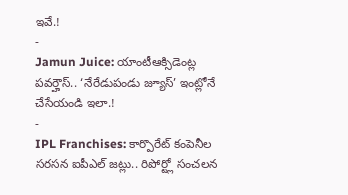ఇవే.!
-
Jamun Juice: యాంటీఆక్సిడెంట్ల పవర్హౌస్.. ‘నేరేడుపండు జ్యూస్’ ఇంట్లోనే చేసేయండి ఇలా.!
-
IPL Franchises: కార్పొరేట్ కంపెనీల సరసన ఐపీఎల్ జట్లు.. రిపోర్ట్లో సంచలన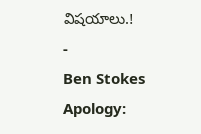విషయాలు.!
-
Ben Stokes Apology: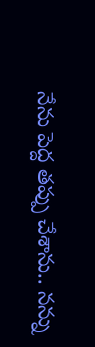నేను పెద్ద తప్పు చేశాను.. నన్ను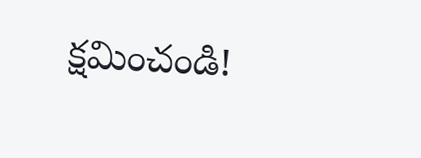క్షమించండి!